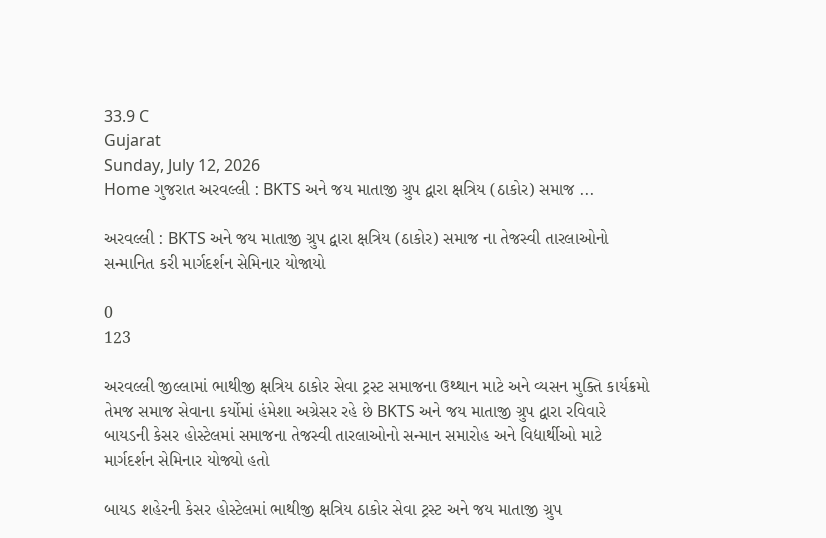33.9 C
Gujarat
Sunday, July 12, 2026
Home ગુજરાત અરવલ્લી : BKTS અને જય માતાજી ગ્રુપ દ્વારા ક્ષત્રિય (ઠાકોર) સમાજ ...

અરવલ્લી : BKTS અને જય માતાજી ગ્રુપ દ્વારા ક્ષત્રિય (ઠાકોર) સમાજ ના તેજસ્વી તારલાઓનો સન્માનિત કરી માર્ગદર્શન સેમિનાર યોજાયો

0
123

અરવલ્લી જીલ્લામાં ભાથીજી ક્ષત્રિય ઠાકોર સેવા ટ્રસ્ટ સમાજના ઉથ્થાન માટે અને વ્યસન મુક્તિ કાર્યક્રમો તેમજ સમાજ સેવાના કર્યોમાં હંમેશા અગ્રેસર રહે છે BKTS અને જય માતાજી ગ્રુપ દ્વારા રવિવારે બાયડની કેસર હોસ્ટેલમાં સમાજના તેજસ્વી તારલાઓનો સન્માન સમારોહ અને વિદ્યાર્થીઓ માટે માર્ગદર્શન સેમિનાર યોજ્યો હતો

બાયડ શહેરની કેસર હોસ્ટેલમાં ભાથીજી ક્ષત્રિય ઠાકોર સેવા ટ્રસ્ટ અને જય માતાજી ગ્રુપ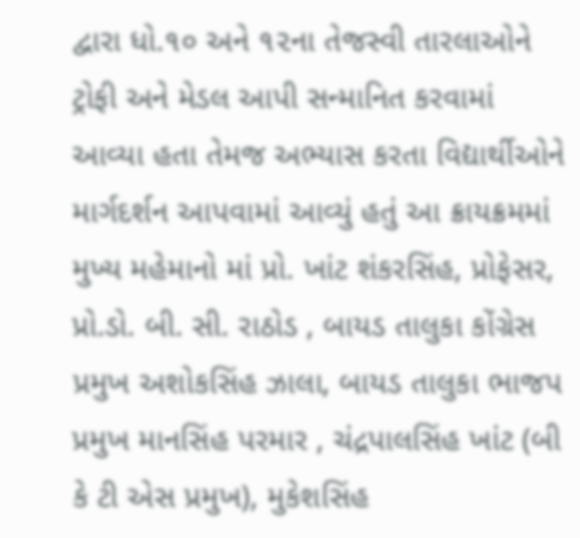દ્વારા ધો.૧૦ અને ૧૨ના તેજસ્વી તારલાઓને ટ્રોફી અને મેડલ આપી સન્માનિત કરવામાં આવ્યા હતા તેમજ અભ્યાસ કરતા વિદ્યાર્થીઓને માર્ગદર્શન આપવામાં આવ્યું હતું આ ક્રાયક્રમમાં મુખ્ય મહેમાનો માં પ્રો. ખાંટ શંકરસિંહ, પ્રોફેસર, પ્રો.ડો. બી. સી. રાઠોડ , બાયડ તાલુકા કોંગ્રેસ પ્રમુખ અશોકસિંહ ઝાલા, બાયડ તાલુકા ભાજપ પ્રમુખ માનસિંહ પરમાર , ચંદ્રપાલસિંહ ખાંટ (બી કે ટી એસ પ્રમુખ), મુકેશસિંહ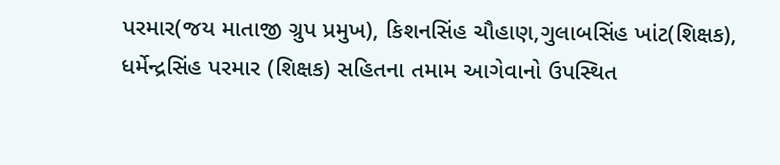પરમાર(જય માતાજી ગ્રુપ પ્રમુખ), કિશનસિંહ ચૌહાણ,ગુલાબસિંહ ખાંટ(શિક્ષક), ધર્મેન્દ્રસિંહ પરમાર (શિક્ષક) સહિતના તમામ આગેવાનો ઉપસ્થિત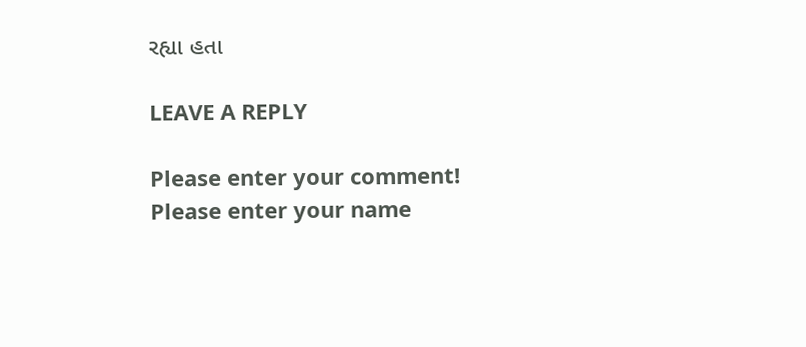રહ્યા હતા

LEAVE A REPLY

Please enter your comment!
Please enter your name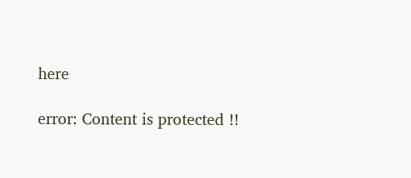here

error: Content is protected !!